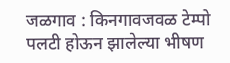जळगाव : किनगावजवळ टेम्पो पलटी होऊन झालेल्या भीषण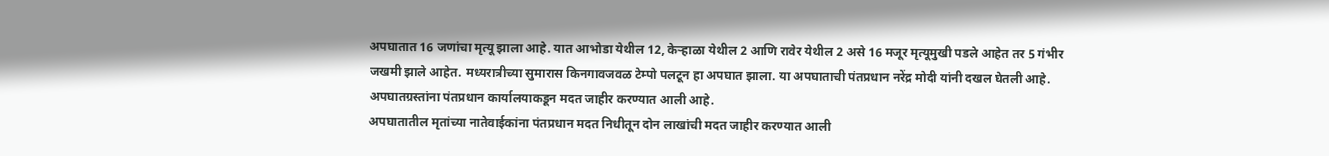अपघातात 16 जणांचा मृत्यू झाला आहे. यात आभोडा येथील 12, केऱ्हाळा येथील 2 आणि रावेर येथील 2 असे 16 मजूर मृत्यूमुखी पडले आहेत तर 5 गंभीर जखमी झाले आहेत. मध्यरात्रीच्या सुमारास किनगावजवळ टेम्पो पलटून हा अपघात झाला. या अपघाताची पंतप्रधान नरेंद्र मोदी यांनी दखल घेतली आहे. अपघातग्रस्तांना पंतप्रधान कार्यालयाकडून मदत जाहीर करण्यात आली आहे.
अपघातातील मृतांच्या नातेवाईकांना पंतप्रधान मदत निधीतून दोन लाखांची मदत जाहीर करण्यात आली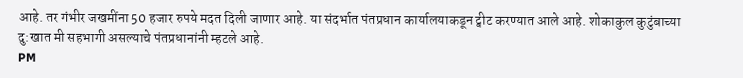आहे. तर गंभीर जखमींना 50 हजार रुपये मदत दिली जाणार आहे. या संदर्भात पंतप्रधान कार्यालयाकडून ट्वीट करण्यात आले आहे. शोकाकुल कुटुंबाच्या दु:खात मी सहभागी असल्याचे पंतप्रधानांनी म्हटले आहे.
PM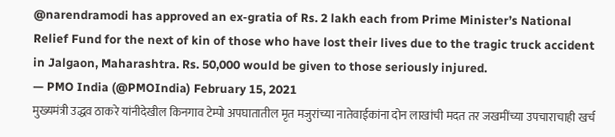@narendramodi has approved an ex-gratia of Rs. 2 lakh each from Prime Minister’s National Relief Fund for the next of kin of those who have lost their lives due to the tragic truck accident in Jalgaon, Maharashtra. Rs. 50,000 would be given to those seriously injured.
— PMO India (@PMOIndia) February 15, 2021
मुख्यमंत्री उद्धव ठाकरे यांनीदेखील किनगाव टेम्पो अपघातातील मृत मजुरांच्या नातेवाईकांना दोन लाखांची मदत तर जखमींच्या उपचाराचाही खर्च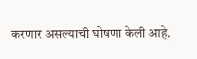करणार असल्याची घोषणा केली आहे.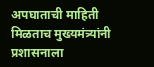अपघाताची माहिती मिळताच मुख्यमंत्र्यांनी प्रशासनाला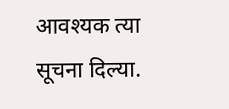आवश्यक त्या सूचना दिल्या.